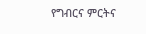የግብርና ምርትና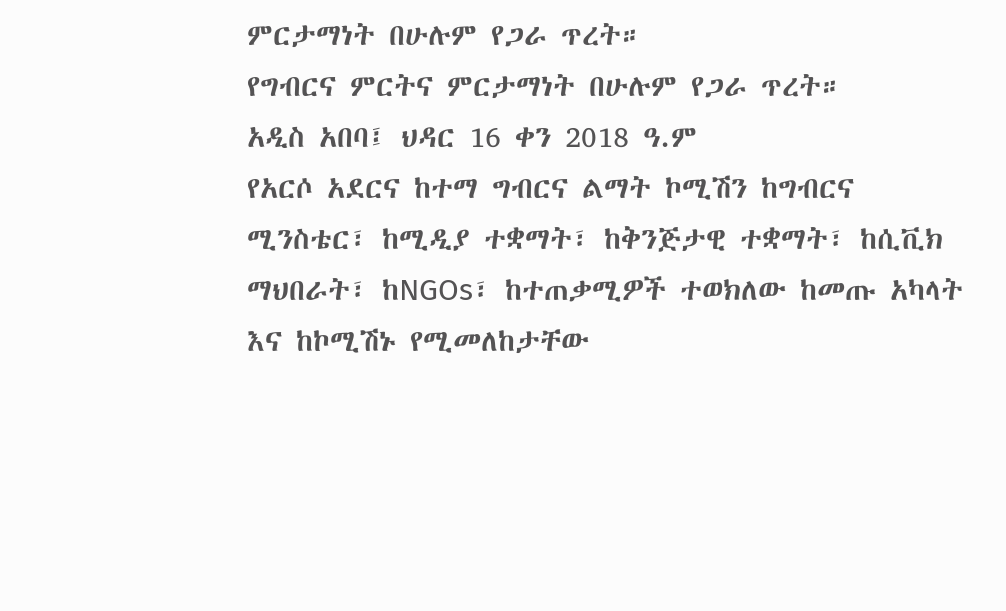ምርታማነት በሁሉም የጋራ ጥረት።
የግብርና ምርትና ምርታማነት በሁሉም የጋራ ጥረት።
አዲስ አበባ፤ ህዳር 16 ቀን 2018 ዓ.ም
የአርሶ አደርና ከተማ ግብርና ልማት ኮሚሽን ከግብርና ሚንስቴር፣ ከሚዲያ ተቋማት፣ ከቅንጅታዊ ተቋማት፣ ከሲቪክ ማህበራት፣ ከNGOs፣ ከተጠቃሚዎች ተወክለው ከመጡ አካላት እና ከኮሚሽኑ የሚመለከታቸው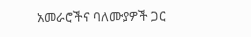አመራሮችና ባለሙያዎች ጋር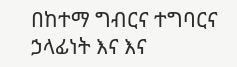በከተማ ግብርና ተግባርና ኃላፊነት እና እና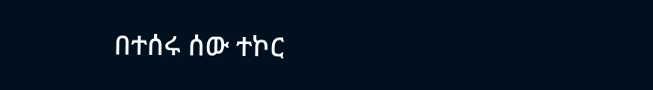በተሰሩ ሰው ተኮር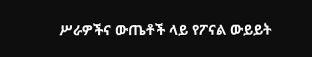ሥራዎችና ውጤቶች ላይ የፖናል ውይይት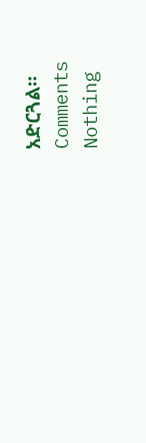አድርጓል።
Comments
Nothing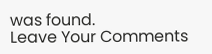was found.
Leave Your Comments